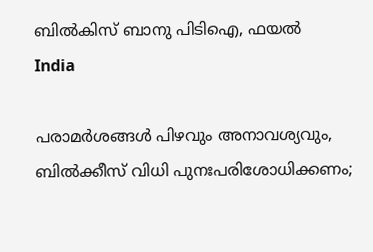ബിൽകിസ് ബാനു പിടിഐ, ഫയല്‍
India

പരാമര്‍ശങ്ങള്‍ പിഴവും അനാവശ്യവും, ബില്‍ക്കീസ് വിധി പുനഃപരിശോധിക്കണം;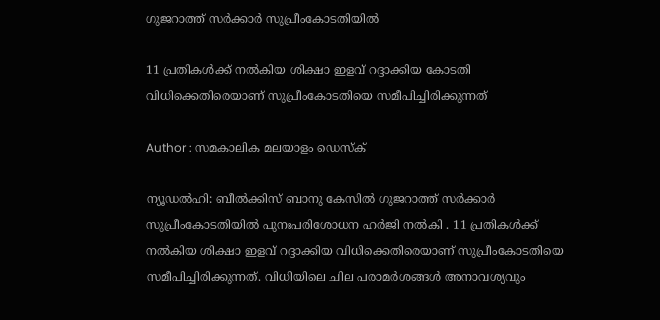ഗുജറാത്ത് സര്‍ക്കാര്‍ സുപ്രീംകോടതിയില്‍

11 പ്രതികള്‍ക്ക് നല്‍കിയ ശിക്ഷാ ഇളവ് റദ്ദാക്കിയ കോടതി വിധിക്കെതിരെയാണ് സുപ്രീംകോടതിയെ സമീപിച്ചിരിക്കുന്നത്

Author : സമകാലിക മലയാളം ഡെസ്ക്

ന്യൂഡല്‍ഹി: ബീല്‍ക്കിസ് ബാനു കേസില്‍ ഗുജറാത്ത് സര്‍ക്കാര്‍ സുപ്രീംകോടതിയില്‍ പുനഃപരിശോധന ഹര്‍ജി നല്‍കി . 11 പ്രതികള്‍ക്ക് നല്‍കിയ ശിക്ഷാ ഇളവ് റദ്ദാക്കിയ വിധിക്കെതിരെയാണ് സുപ്രീംകോടതിയെ സമീപിച്ചിരിക്കുന്നത്. വിധിയിലെ ചില പരാമര്‍ശങ്ങള്‍ അനാവശ്യവും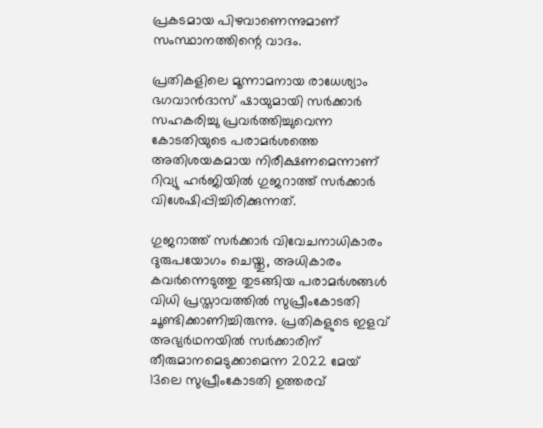പ്രകടമായ പിഴവാണെന്നുമാണ് സംസ്ഥാനത്തിന്റെ വാദം.

പ്രതികളിലെ മൂന്നാമനായ രാധേശ്യാം ഭഗവാന്‍ദാസ് ഷായുമായി സര്‍ക്കാര്‍ സഹകരിച്ചു പ്രവര്‍ത്തിച്ചുവെന്ന കോടതിയുടെ പരാമര്‍ശത്തെ അതിശയകമായ നിരീക്ഷണമെന്നാണ് റിവ്യു ഹര്‍ജിയില്‍ ഗുജറാത്ത് സര്‍ക്കാര്‍ വിശേഷിപ്പിച്ചിരിക്കുന്നത്.

ഗുജറാത്ത് സര്‍ക്കാര്‍ വിവേചനാധികാരം ദുരുപയോഗം ചെയ്തു, അധികാരം കവര്‍ന്നെടുത്തു തുടങ്ങിയ പരാമര്‍ശങ്ങള്‍ വിധി പ്രസ്താവത്തില്‍ സുപ്രീംകോടതി ചൂണ്ടിക്കാണിച്ചിരുന്നു. പ്രതികളുടെ ഇളവ് അഭ്യര്‍ഥനയില്‍ സര്‍ക്കാരിന് തീരുമാനമെടുക്കാമെന്ന 2022 മേയ് 13ലെ സുപ്രീംകോടതി ഉത്തരവ്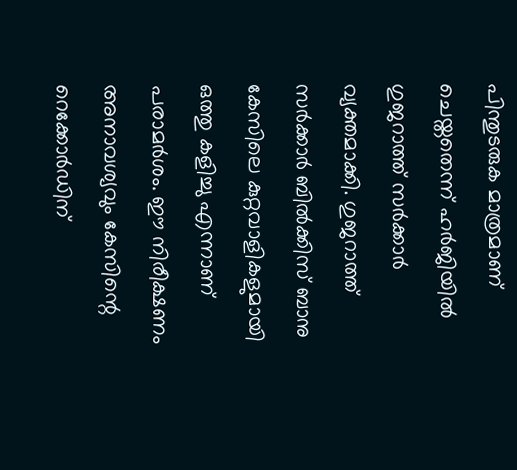പിന്തുടരുക മാത്രമാണ് ചെയ്തതെന്ന് ഹര്‍ജിയില്‍ ഗുജറാത്ത് സര്‍ക്കാര്‍ വ്യക്തമാക്കി. ഗുജറാത്ത് സര്‍ക്കാര്‍ ബില്‍ക്കിസ് ബാനു കേസിലെ കുറ്റവാളികളുമായി ഒത്തു കളിച്ചു എന്നാണ് പരാമര്‍ശം. ഈ നിരീക്ഷണം അനാവശ്യവും കേസിന്റെ റെക്കോര്‍ഡിന്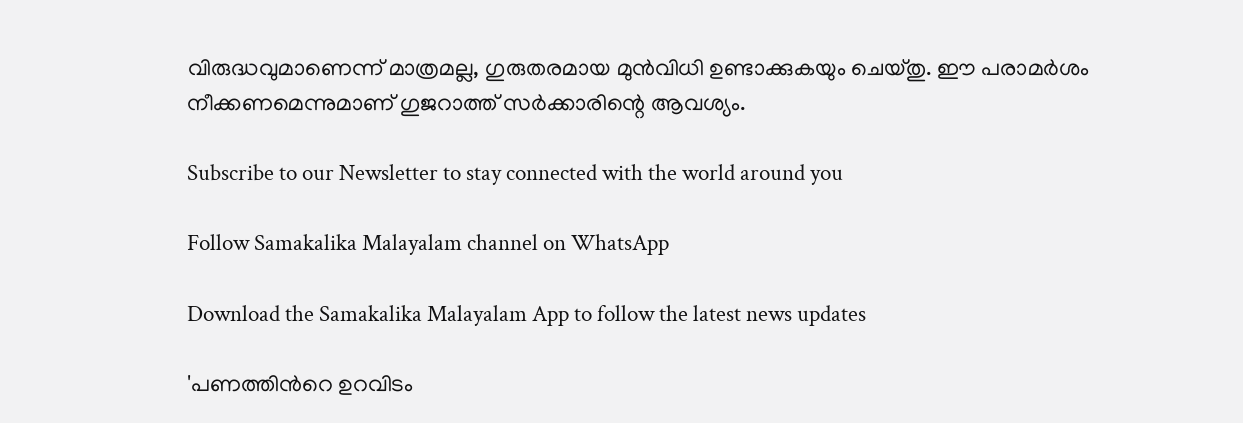വിരുദ്ധവുമാണെന്ന് മാത്രമല്ല, ഗുരുതരമായ മുന്‍വിധി ഉണ്ടാക്കുകയും ചെയ്തു. ഈ പരാമര്‍ശം നീക്കണമെന്നുമാണ് ഗുജറാത്ത് സര്‍ക്കാരിന്റെ ആവശ്യം.

Subscribe to our Newsletter to stay connected with the world around you

Follow Samakalika Malayalam channel on WhatsApp

Download the Samakalika Malayalam App to follow the latest news updates

'പണത്തിൻറെ ഉറവിടം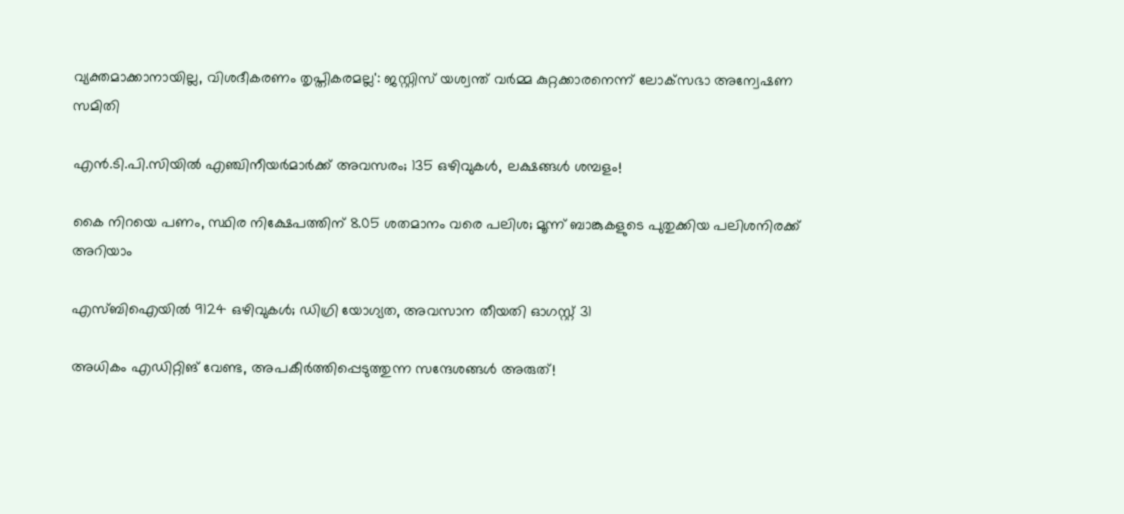വ്യക്തമാക്കാനായില്ല, വിശദീകരണം തൃപ്തികരമല്ല': ജസ്റ്റിസ് യശ്വന്ത് വർമ്മ കുറ്റക്കാരനെന്ന് ലോക്‌സഭാ അന്വേഷണ സമിതി

എൻ.ടി.പി.സിയിൽ എഞ്ചിനീയർമാർക്ക് അവസരം; 135 ഒഴിവുകൾ, ലക്ഷങ്ങൾ ശമ്പളം!

കൈ നിറയെ പണം, സ്ഥിര നിക്ഷേപത്തിന് 8.05 ശതമാനം വരെ പലിശ; മൂന്ന് ബാങ്കുകളുടെ പുതുക്കിയ പലിശനിരക്ക് അറിയാം

എസ്ബിഐയിൽ 9124 ഒഴിവുകൾ; ഡിഗ്രി യോഗ്യത, അവസാന തീയതി ഓഗസ്റ്റ് 31

അധികം എഡിറ്റിങ് വേണ്ട, അപകീര്‍ത്തിപ്പെടുത്തുന്ന സന്ദേശങ്ങള്‍ അരുത്!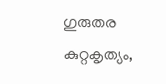ഗുരുതര കുറ്റകൃത്യം,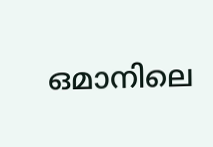ഒമാനിലെ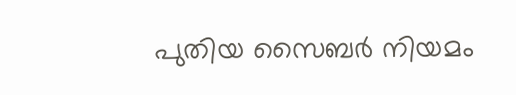പുതിയ സൈബര്‍ നിയമം